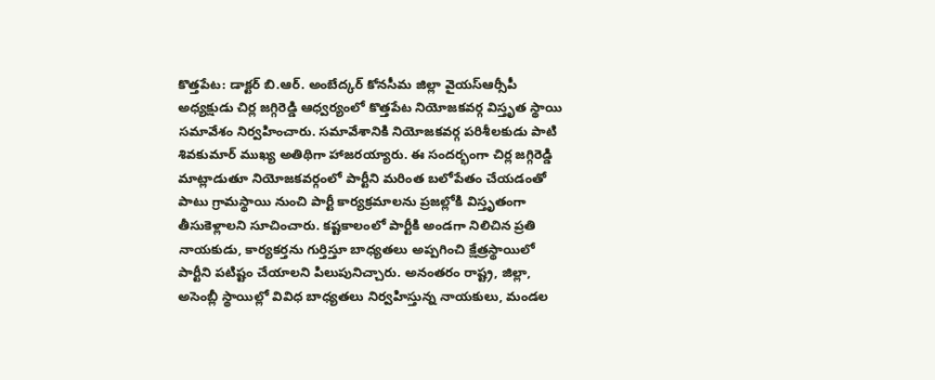కొత్తపేట: డాక్టర్ బి.ఆర్. అంబేద్కర్ కోనసీమ జిల్లా వైయస్ఆర్సీపీ అధ్యక్షుడు చిర్ల జగ్గిరెడ్డి ఆధ్వర్యంలో కొత్తపేట నియోజకవర్గ విస్తృత స్థాయి సమావేశం నిర్వహించారు. సమావేశానికి నియోజకవర్గ పరిశీలకుడు పాటి శివకుమార్ ముఖ్య అతిథిగా హాజరయ్యారు. ఈ సందర్భంగా చిర్ల జగ్గిరెడ్డి మాట్లాడుతూ నియోజకవర్గంలో పార్టీని మరింత బలోపేతం చేయడంతో పాటు గ్రామస్థాయి నుంచి పార్టీ కార్యక్రమాలను ప్రజల్లోకి విస్తృతంగా తీసుకెళ్లాలని సూచించారు. కష్టకాలంలో పార్టీకి అండగా నిలిచిన ప్రతి నాయకుడు, కార్యకర్తను గుర్తిస్తూ బాధ్యతలు అప్పగించి క్షేత్రస్థాయిలో పార్టీని పటిష్టం చేయాలని పిలుపునిచ్చారు. అనంతరం రాష్ట్ర, జిల్లా, అసెంబ్లీ స్థాయిల్లో వివిధ బాధ్యతలు నిర్వహిస్తున్న నాయకులు, మండల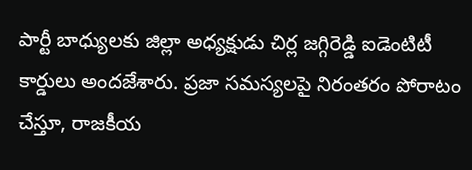పార్టీ బాధ్యులకు జిల్లా అధ్యక్షుడు చిర్ల జగ్గిరెడ్డి ఐడెంటిటీ కార్డులు అందజేశారు. ప్రజా సమస్యలపై నిరంతరం పోరాటం చేస్తూ, రాజకీయ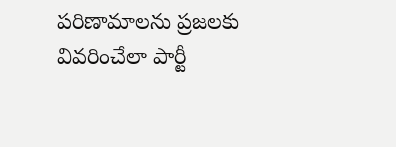పరిణామాలను ప్రజలకు వివరించేలా పార్టీ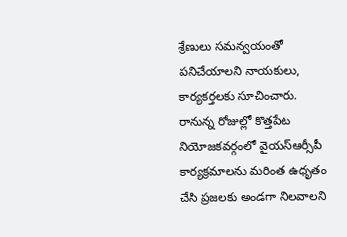శ్రేణులు సమన్వయంతో పనిచేయాలని నాయకులు, కార్యకర్తలకు సూచించారు. రానున్న రోజుల్లో కొత్తపేట నియోజకవర్గంలో వైయస్ఆర్సీపీ కార్యక్రమాలను మరింత ఉధృతం చేసి ప్రజలకు అండగా నిలవాలని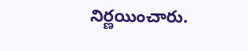నిర్ణయించారు.